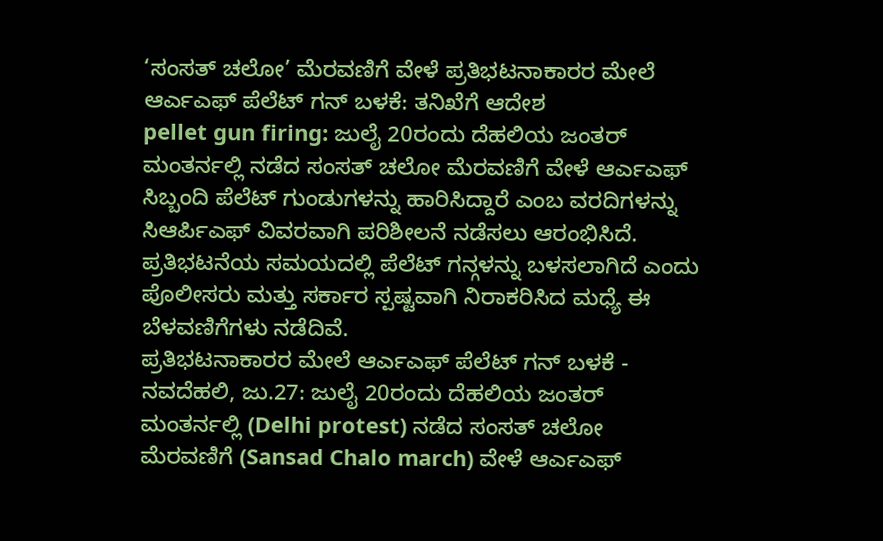‘ಸಂಸತ್ ಚಲೋ’ ಮೆರವಣಿಗೆ ವೇಳೆ ಪ್ರತಿಭಟನಾಕಾರರ ಮೇಲೆ ಆರ್ಎಎಫ್ ಪೆಲೆಟ್ ಗನ್ ಬಳಕೆ: ತನಿಖೆಗೆ ಆದೇಶ
pellet gun firing: ಜುಲೈ 20ರಂದು ದೆಹಲಿಯ ಜಂತರ್ ಮಂತರ್ನಲ್ಲಿ ನಡೆದ ಸಂಸತ್ ಚಲೋ ಮೆರವಣಿಗೆ ವೇಳೆ ಆರ್ಎಎಫ್ ಸಿಬ್ಬಂದಿ ಪೆಲೆಟ್ ಗುಂಡುಗಳನ್ನು ಹಾರಿಸಿದ್ದಾರೆ ಎಂಬ ವರದಿಗಳನ್ನು ಸಿಆರ್ಪಿಎಫ್ ವಿವರವಾಗಿ ಪರಿಶೀಲನೆ ನಡೆಸಲು ಆರಂಭಿಸಿದೆ. ಪ್ರತಿಭಟನೆಯ ಸಮಯದಲ್ಲಿ ಪೆಲೆಟ್ ಗನ್ಗಳನ್ನು ಬಳಸಲಾಗಿದೆ ಎಂದು ಪೊಲೀಸರು ಮತ್ತು ಸರ್ಕಾರ ಸ್ಪಷ್ಟವಾಗಿ ನಿರಾಕರಿಸಿದ ಮಧ್ಯೆ ಈ ಬೆಳವಣಿಗೆಗಳು ನಡೆದಿವೆ.
ಪ್ರತಿಭಟನಾಕಾರರ ಮೇಲೆ ಆರ್ಎಎಫ್ ಪೆಲೆಟ್ ಗನ್ ಬಳಕೆ -
ನವದೆಹಲಿ, ಜು.27: ಜುಲೈ 20ರಂದು ದೆಹಲಿಯ ಜಂತರ್ ಮಂತರ್ನಲ್ಲಿ (Delhi protest) ನಡೆದ ಸಂಸತ್ ಚಲೋ ಮೆರವಣಿಗೆ (Sansad Chalo march) ವೇಳೆ ಆರ್ಎಎಫ್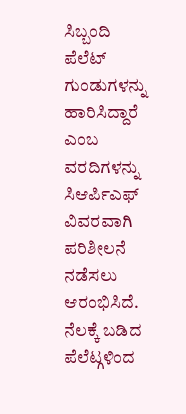ಸಿಬ್ಬಂದಿ ಪೆಲೆಟ್ ಗುಂಡುಗಳನ್ನು ಹಾರಿಸಿದ್ದಾರೆ ಎಂಬ ವರದಿಗಳನ್ನು ಸಿಆರ್ಪಿಎಫ್ ವಿವರವಾಗಿ ಪರಿಶೀಲನೆ ನಡೆಸಲು ಆರಂಭಿಸಿದೆ. ನೆಲಕ್ಕೆ ಬಡಿದ ಪೆಲೆಟ್ಗಳಿಂದ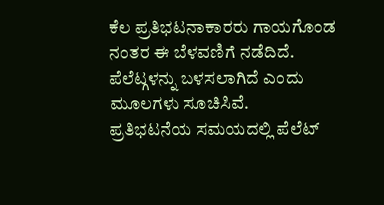ಕೆಲ ಪ್ರತಿಭಟನಾಕಾರರು ಗಾಯಗೊಂಡ ನಂತರ ಈ ಬೆಳವಣಿಗೆ ನಡೆದಿದೆ. ಪೆಲೆಟ್ಗಳನ್ನು ಬಳಸಲಾಗಿದೆ ಎಂದು ಮೂಲಗಳು ಸೂಚಿಸಿವೆ.
ಪ್ರತಿಭಟನೆಯ ಸಮಯದಲ್ಲಿ ಪೆಲೆಟ್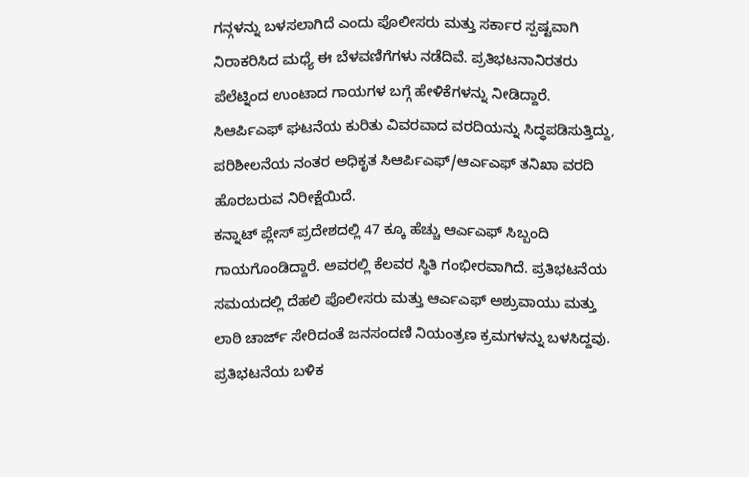ಗನ್ಗಳನ್ನು ಬಳಸಲಾಗಿದೆ ಎಂದು ಪೊಲೀಸರು ಮತ್ತು ಸರ್ಕಾರ ಸ್ಪಷ್ಟವಾಗಿ ನಿರಾಕರಿಸಿದ ಮಧ್ಯೆ ಈ ಬೆಳವಣಿಗೆಗಳು ನಡೆದಿವೆ. ಪ್ರತಿಭಟನಾನಿರತರು ಪೆಲೆಟ್ನಿಂದ ಉಂಟಾದ ಗಾಯಗಳ ಬಗ್ಗೆ ಹೇಳಿಕೆಗಳನ್ನು ನೀಡಿದ್ದಾರೆ. ಸಿಆರ್ಪಿಎಫ್ ಘಟನೆಯ ಕುರಿತು ವಿವರವಾದ ವರದಿಯನ್ನು ಸಿದ್ಧಪಡಿಸುತ್ತಿದ್ದು, ಪರಿಶೀಲನೆಯ ನಂತರ ಅಧಿಕೃತ ಸಿಆರ್ಪಿಎಫ್/ಆರ್ಎಎಫ್ ತನಿಖಾ ವರದಿ ಹೊರಬರುವ ನಿರೀಕ್ಷೆಯಿದೆ.
ಕನ್ನಾಟ್ ಪ್ಲೇಸ್ ಪ್ರದೇಶದಲ್ಲಿ 47 ಕ್ಕೂ ಹೆಚ್ಚು ಆರ್ಎಎಫ್ ಸಿಬ್ಬಂದಿ ಗಾಯಗೊಂಡಿದ್ದಾರೆ. ಅವರಲ್ಲಿ ಕೆಲವರ ಸ್ಥಿತಿ ಗಂಭೀರವಾಗಿದೆ. ಪ್ರತಿಭಟನೆಯ ಸಮಯದಲ್ಲಿ ದೆಹಲಿ ಪೊಲೀಸರು ಮತ್ತು ಆರ್ಎಎಫ್ ಅಶ್ರುವಾಯು ಮತ್ತು ಲಾಠಿ ಚಾರ್ಜ್ ಸೇರಿದಂತೆ ಜನಸಂದಣಿ ನಿಯಂತ್ರಣ ಕ್ರಮಗಳನ್ನು ಬಳಸಿದ್ದವು.
ಪ್ರತಿಭಟನೆಯ ಬಳಿಕ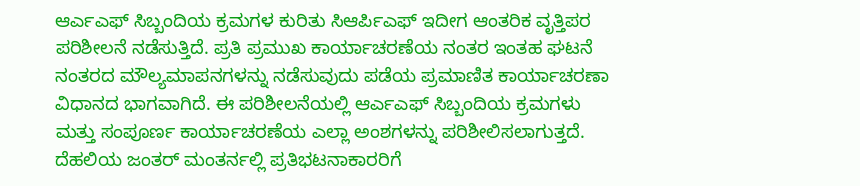ಆರ್ಎಎಫ್ ಸಿಬ್ಬಂದಿಯ ಕ್ರಮಗಳ ಕುರಿತು ಸಿಆರ್ಪಿಎಫ್ ಇದೀಗ ಆಂತರಿಕ ವೃತ್ತಿಪರ ಪರಿಶೀಲನೆ ನಡೆಸುತ್ತಿದೆ. ಪ್ರತಿ ಪ್ರಮುಖ ಕಾರ್ಯಾಚರಣೆಯ ನಂತರ ಇಂತಹ ಘಟನೆ ನಂತರದ ಮೌಲ್ಯಮಾಪನಗಳನ್ನು ನಡೆಸುವುದು ಪಡೆಯ ಪ್ರಮಾಣಿತ ಕಾರ್ಯಾಚರಣಾ ವಿಧಾನದ ಭಾಗವಾಗಿದೆ. ಈ ಪರಿಶೀಲನೆಯಲ್ಲಿ ಆರ್ಎಎಫ್ ಸಿಬ್ಬಂದಿಯ ಕ್ರಮಗಳು ಮತ್ತು ಸಂಪೂರ್ಣ ಕಾರ್ಯಾಚರಣೆಯ ಎಲ್ಲಾ ಅಂಶಗಳನ್ನು ಪರಿಶೀಲಿಸಲಾಗುತ್ತದೆ.
ದೆಹಲಿಯ ಜಂತರ್ ಮಂತರ್ನಲ್ಲಿ ಪ್ರತಿಭಟನಾಕಾರರಿಗೆ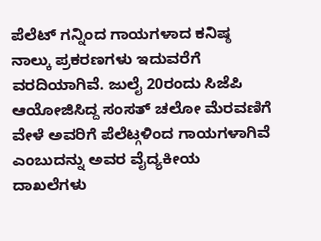ಪೆಲೆಟ್ ಗನ್ನಿಂದ ಗಾಯಗಳಾದ ಕನಿಷ್ಠ ನಾಲ್ಕು ಪ್ರಕರಣಗಳು ಇದುವರೆಗೆ ವರದಿಯಾಗಿವೆ. ಜುಲೈ 20ರಂದು ಸಿಜೆಪಿ ಆಯೋಜಿಸಿದ್ದ ಸಂಸತ್ ಚಲೋ ಮೆರವಣಿಗೆ ವೇಳೆ ಅವರಿಗೆ ಪೆಲೆಟ್ಗಳಿಂದ ಗಾಯಗಳಾಗಿವೆ ಎಂಬುದನ್ನು ಅವರ ವೈದ್ಯಕೀಯ ದಾಖಲೆಗಳು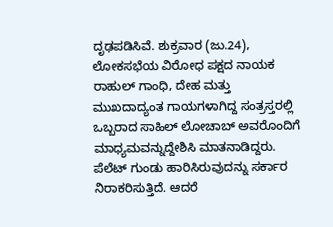ದೃಢಪಡಿಸಿವೆ. ಶುಕ್ರವಾರ (ಜು.24), ಲೋಕಸಭೆಯ ವಿರೋಧ ಪಕ್ಷದ ನಾಯಕ ರಾಹುಲ್ ಗಾಂಧಿ, ದೇಹ ಮತ್ತು ಮುಖದಾದ್ಯಂತ ಗಾಯಗಳಾಗಿದ್ದ ಸಂತ್ರಸ್ತರಲ್ಲಿ ಒಬ್ಬರಾದ ಸಾಹಿಲ್ ಲೋಚಾಬ್ ಅವರೊಂದಿಗೆ ಮಾಧ್ಯಮವನ್ನುದ್ದೇಶಿಸಿ ಮಾತನಾಡಿದ್ದರು.
ಪೆಲೆಟ್ ಗುಂಡು ಹಾರಿಸಿರುವುದನ್ನು ಸರ್ಕಾರ ನಿರಾಕರಿಸುತ್ತಿದೆ. ಆದರೆ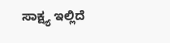ಸಾಕ್ಷ್ಯ ಇಲ್ಲಿದೆ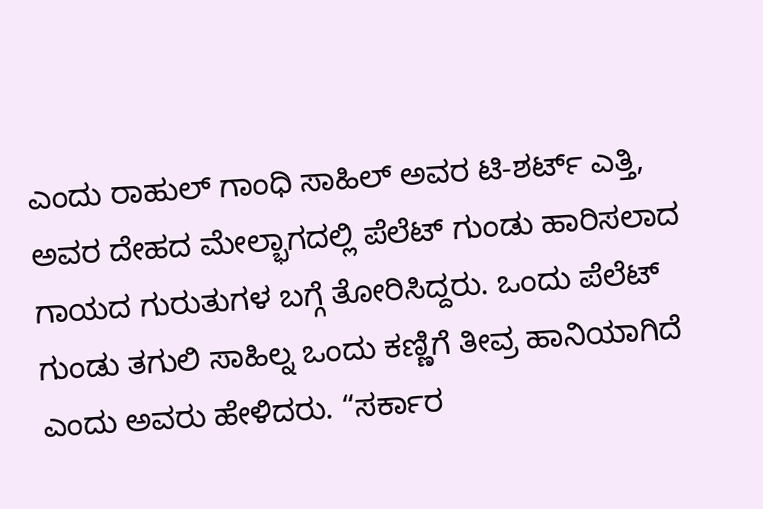ಎಂದು ರಾಹುಲ್ ಗಾಂಧಿ ಸಾಹಿಲ್ ಅವರ ಟಿ-ಶರ್ಟ್ ಎತ್ತಿ, ಅವರ ದೇಹದ ಮೇಲ್ಭಾಗದಲ್ಲಿ ಪೆಲೆಟ್ ಗುಂಡು ಹಾರಿಸಲಾದ ಗಾಯದ ಗುರುತುಗಳ ಬಗ್ಗೆ ತೋರಿಸಿದ್ದರು. ಒಂದು ಪೆಲೆಟ್ ಗುಂಡು ತಗುಲಿ ಸಾಹಿಲ್ನ ಒಂದು ಕಣ್ಣಿಗೆ ತೀವ್ರ ಹಾನಿಯಾಗಿದೆ ಎಂದು ಅವರು ಹೇಳಿದರು. “ಸರ್ಕಾರ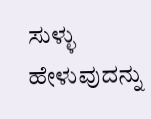ಸುಳ್ಳು ಹೇಳುವುದನ್ನು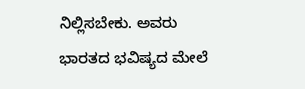ನಿಲ್ಲಿಸಬೇಕು. ಅವರು ಭಾರತದ ಭವಿಷ್ಯದ ಮೇಲೆ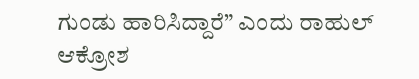ಗುಂಡು ಹಾರಿಸಿದ್ದಾರೆ” ಎಂದು ರಾಹುಲ್ ಆಕ್ರೋಶ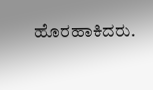ಹೊರಹಾಕಿದರು.